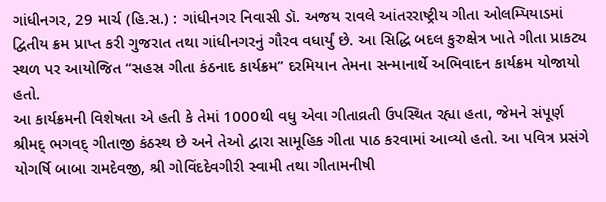ગાંધીનગર, 29 માર્ચ (હિ.સ.) : ગાંધીનગર નિવાસી ડૉ. અજય રાવલે આંતરરાષ્ટ્રીય ગીતા ઓલમ્પિયાડમાં દ્વિતીય ક્રમ પ્રાપ્ત કરી ગુજરાત તથા ગાંધીનગરનું ગૌરવ વધાર્યું છે. આ સિદ્ધિ બદલ કુરુક્ષેત્ર ખાતે ગીતા પ્રાકટ્ય સ્થળ પર આયોજિત “સહસ્ર ગીતા કંઠનાદ કાર્યક્રમ” દરમિયાન તેમના સન્માનાર્થે અભિવાદન કાર્યક્રમ યોજાયો હતો.
આ કાર્યક્રમની વિશેષતા એ હતી કે તેમાં 1000થી વધુ એવા ગીતાવ્રતી ઉપસ્થિત રહ્યા હતા, જેમને સંપૂર્ણ શ્રીમદ્ ભગવદ્ ગીતાજી કંઠસ્થ છે અને તેઓ દ્વારા સામૂહિક ગીતા પાઠ કરવામાં આવ્યો હતો. આ પવિત્ર પ્રસંગે યોગર્ષિ બાબા રામદેવજી, શ્રી ગોવિંદદેવગીરી સ્વામી તથા ગીતામનીષી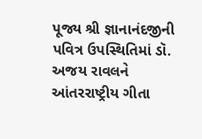પૂજ્ય શ્રી જ્ઞાનાનંદજીની પવિત્ર ઉપસ્થિતિમાં ડૉ. અજય રાવલને આંતરરાષ્ટ્રીય ગીતા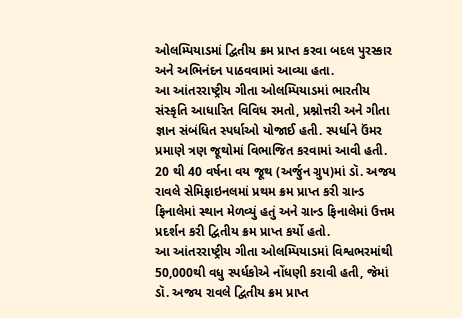ઓલમ્પિયાડમાં દ્વિતીય ક્રમ પ્રાપ્ત કરવા બદલ પુરસ્કાર અને અભિનંદન પાઠવવામાં આવ્યા હતા.
આ આંતરરાષ્ટ્રીય ગીતા ઓલમ્પિયાડમાં ભારતીય સંસ્કૃતિ આધારિત વિવિધ રમતો, પ્રશ્નોત્તરી અને ગીતા જ્ઞાન સંબંધિત સ્પર્ધાઓ યોજાઈ હતી. સ્પર્ધાને ઉંમર પ્રમાણે ત્રણ જૂથોમાં વિભાજિત કરવામાં આવી હતી. 20 થી 40 વર્ષના વય જૂથ (અર્જુન ગ્રુપ)માં ડૉ. અજય રાવલે સેમિફાઇનલમાં પ્રથમ ક્રમ પ્રાપ્ત કરી ગ્રાન્ડ ફિનાલેમાં સ્થાન મેળવ્યું હતું અને ગ્રાન્ડ ફિનાલેમાં ઉત્તમ પ્રદર્શન કરી દ્વિતીય ક્રમ પ્રાપ્ત કર્યો હતો.
આ આંતરરાષ્ટ્રીય ગીતા ઓલમ્પિયાડમાં વિશ્વભરમાંથી 50,000થી વધુ સ્પર્ધકોએ નોંધણી કરાવી હતી, જેમાં ડૉ. અજય રાવલે દ્વિતીય ક્રમ પ્રાપ્ત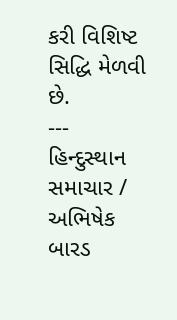કરી વિશિષ્ટ સિદ્ધિ મેળવી છે.
---
હિન્દુસ્થાન સમાચાર / અભિષેક બારડ